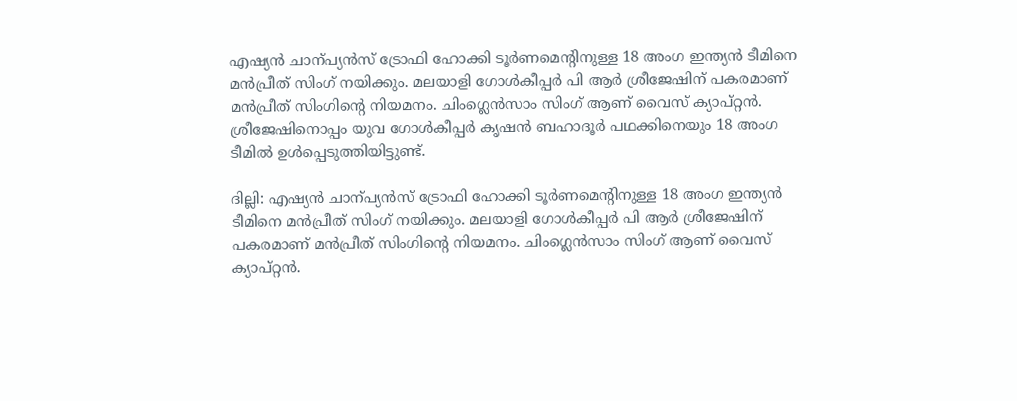എഷ്യൻ ചാന്പ്യൻസ് ട്രോഫി ഹോക്കി ടൂർണമെന്‍റിനുള്ള 18 അംഗ ഇന്ത്യൻ ടീമിനെ മൻപ്രീത് സിംഗ് നയിക്കും. മലയാളി ഗോൾകീപ്പർ പി ആർ ശ്രീജേഷിന് പകരമാണ് മൻപ്രീത് സിംഗിന്‍റെ നിയമനം. ചിംഗ്ലെൻസാം സിംഗ് ആണ് വൈസ് ക്യാപ്റ്റൻ. ശ്രീജേഷിനൊപ്പം യുവ ഗോൾകീപ്പർ കൃഷൻ ബഹാദൂർ പഥക്കിനെയും 18 അംഗ ടീമിൽ ഉൾപ്പെടുത്തിയിട്ടുണ്ട്.

ദില്ലി: എഷ്യൻ ചാന്പ്യൻസ് ട്രോഫി ഹോക്കി ടൂർണമെന്‍റിനുള്ള 18 അംഗ ഇന്ത്യൻ ടീമിനെ മൻപ്രീത് സിംഗ് നയിക്കും. മലയാളി ഗോൾകീപ്പർ പി ആർ ശ്രീജേഷിന് പകരമാണ് മൻപ്രീത് സിംഗിന്‍റെ നിയമനം. ചിംഗ്ലെൻസാം സിംഗ് ആണ് വൈസ് ക്യാപ്റ്റൻ.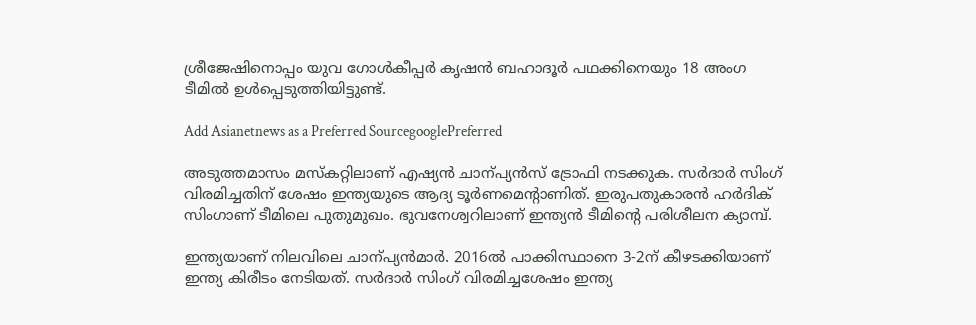ശ്രീജേഷിനൊപ്പം യുവ ഗോൾകീപ്പർ കൃഷൻ ബഹാദൂർ പഥക്കിനെയും 18 അംഗ ടീമിൽ ഉൾപ്പെടുത്തിയിട്ടുണ്ട്.

Add Asianetnews as a Preferred SourcegooglePreferred

അടുത്തമാസം മസ്കറ്റിലാണ് എഷ്യൻ ചാന്പ്യൻസ് ട്രോഫി നടക്കുക. സ‍ർദാർ സിംഗ് വിരമിച്ചതിന് ശേഷം ഇന്ത്യയുടെ ആദ്യ ടൂർണമെന്‍റാണിത്. ഇരുപതുകാരൻ ഹ‍ർദിക്
സിംഗാണ് ടീമിലെ പുതുമുഖം. ഭുവനേശ്വറിലാണ് ഇന്ത്യൻ ടീമിന്‍റെ പരിശീലന ക്യാമ്പ്.

ഇന്ത്യയാണ് നിലവിലെ ചാന്പ്യൻമാർ. 2016ല്‍ പാക്കിസ്ഥാനെ 3-2ന് കീഴടക്കിയാണ് ഇന്ത്യ കിരീടം നേടിയത്. സര്‍ദാര്‍ സിംഗ് വിരമിച്ചശേഷം ഇന്ത്യ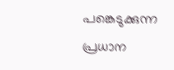പങ്കെടുക്കുന്ന പ്രധാന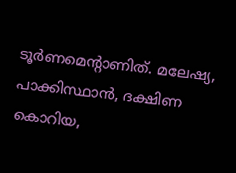ടൂര്‍ണമെന്റാണിത്. മലേഷ്യ, പാക്കിസ്ഥാന്‍, ദക്ഷിണ കൊറിയ,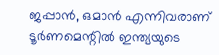ജപ്പാന്‍, ഒമാന്‍ എന്നിവരാണ് ടൂര്‍ണമെന്റില്‍ ഇന്ത്യയുടെ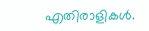എതിരാളികള്‍.